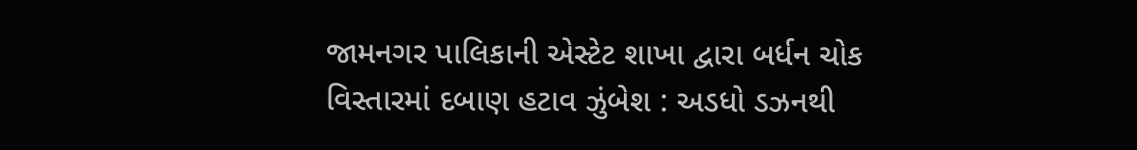જામનગર પાલિકાની એસ્ટેટ શાખા દ્વારા બર્ધન ચોક વિસ્તારમાં દબાણ હટાવ ઝુંબેશ : અડધો ડઝનથી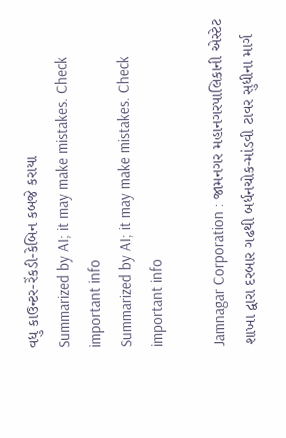વધુ કાઉન્ટર-રેંકડી-કેબિન કબજે કરાયા
Summarized by AI; it may make mistakes. Check important info
Summarized by AI; it may make mistakes. Check important info

Jamnagar Corporation : જામનગર મહાનગરપાલિકાની એસ્ટેટ શાખા દ્વારા દરબાર ગઢથી બર્ધનચોક-માંડવી ટાવર સુધીના માર્ગ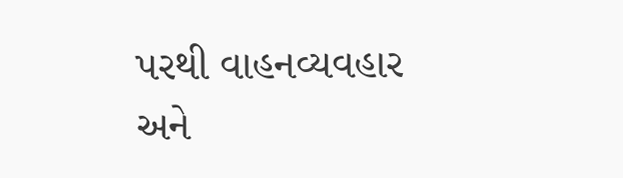પરથી વાહનવ્યવહાર અને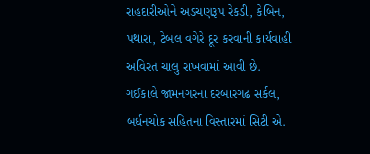રાહદારીઓને અડચણરૂપ રેકડી, કેબિન, પથારા, ટેબલ વગેરે દૂર કરવાની કાર્યવાહી અવિરત ચાલુ રાખવામાં આવી છે.
ગઈકાલે જામનગરના દરબારગઢ સર્કલ, બર્ધનચોક સહિતના વિસ્તારમાં સિટી એ.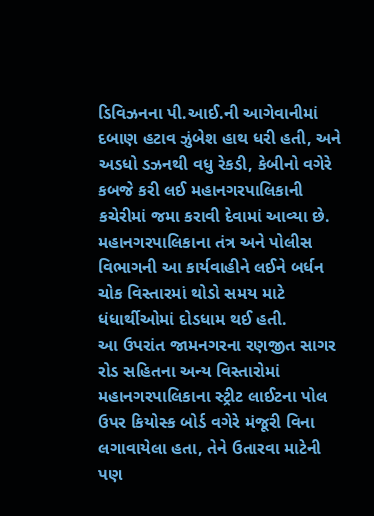ડિવિઝનના પી.આઈ.ની આગેવાનીમાં દબાણ હટાવ ઝુંબેશ હાથ ધરી હતી, અને અડધો ડઝનથી વધુ રેકડી, કેબીનો વગેરે કબજે કરી લઈ મહાનગરપાલિકાની કચેરીમાં જમા કરાવી દેવામાં આવ્યા છે. મહાનગરપાલિકાના તંત્ર અને પોલીસ વિભાગની આ કાર્યવાહીને લઈને બર્ધન ચોક વિસ્તારમાં થોડો સમય માટે ધંધાર્થીઓમાં દોડધામ થઈ હતી.
આ ઉપરાંત જામનગરના રણજીત સાગર રોડ સહિતના અન્ય વિસ્તારોમાં મહાનગરપાલિકાના સ્ટ્રીટ લાઈટના પોલ ઉપર કિયોસ્ક બોર્ડ વગેરે મંજૂરી વિના લગાવાયેલા હતા, તેને ઉતારવા માટેની પણ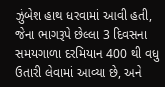ઝુંબેશ હાથ ધરવામાં આવી હતી, જેના ભાગરૂપે છેલ્લા 3 દિવસના સમયગાળા દરમિયાન 400 થી વધુ ઉતારી લેવામાં આવ્યા છે, અને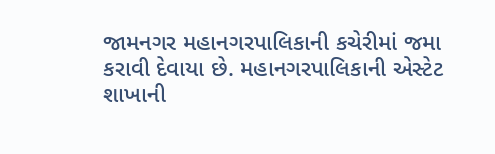જામનગર મહાનગરપાલિકાની કચેરીમાં જમા કરાવી દેવાયા છે. મહાનગરપાલિકાની એસ્ટેટ શાખાની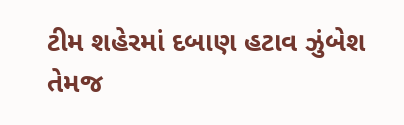ટીમ શહેરમાં દબાણ હટાવ ઝુંબેશ તેમજ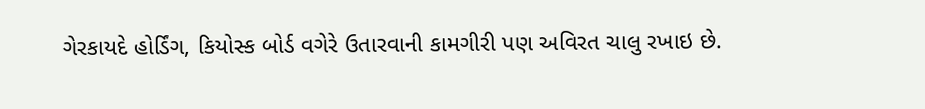ગેરકાયદે હોર્ડિંગ, કિયોસ્ક બોર્ડ વગેરે ઉતારવાની કામગીરી પણ અવિરત ચાલુ રખાઇ છે.